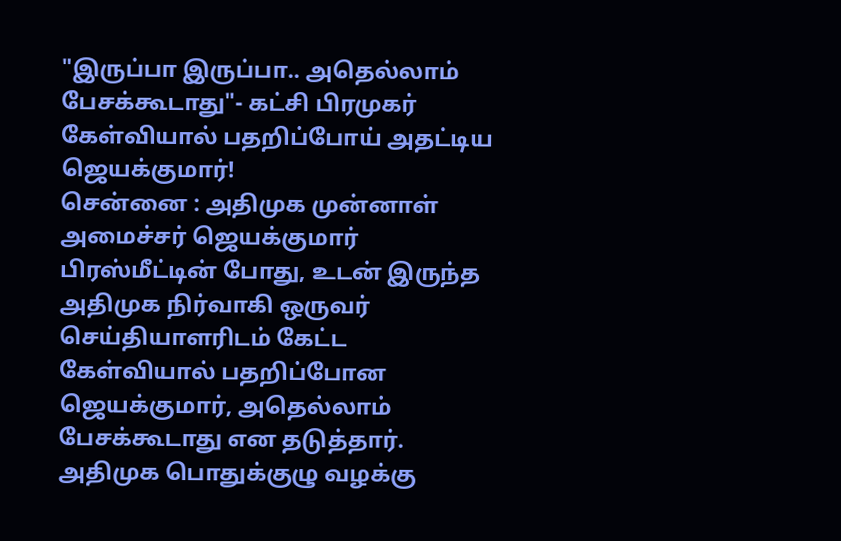"இருப்பா இருப்பா.. அதெல்லாம் பேசக்கூடாது"- கட்சி பிரமுகர் கேள்வியால் பதறிப்போய் அதட்டிய ஜெயக்குமார்!
சென்னை : அதிமுக முன்னாள் அமைச்சர் ஜெயக்குமார் பிரஸ்மீட்டின் போது, உடன் இருந்த அதிமுக நிர்வாகி ஒருவர் செய்தியாளரிடம் கேட்ட கேள்வியால் பதறிப்போன ஜெயக்குமார், அதெல்லாம் பேசக்கூடாது என தடுத்தார்.
அதிமுக பொதுக்குழு வழக்கு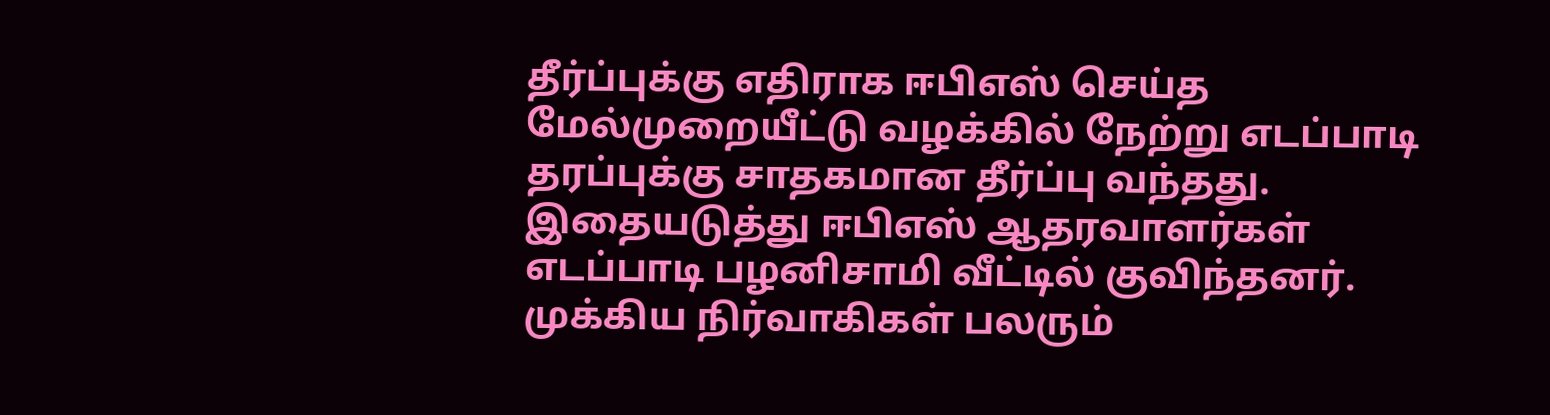தீர்ப்புக்கு எதிராக ஈபிஎஸ் செய்த மேல்முறையீட்டு வழக்கில் நேற்று எடப்பாடி தரப்புக்கு சாதகமான தீர்ப்பு வந்தது.
இதையடுத்து ஈபிஎஸ் ஆதரவாளர்கள் எடப்பாடி பழனிசாமி வீட்டில் குவிந்தனர். முக்கிய நிர்வாகிகள் பலரும்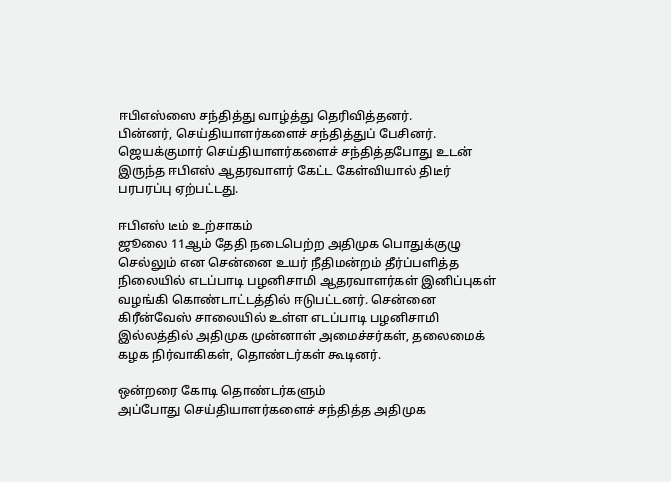ஈபிஎஸ்ஸை சந்தித்து வாழ்த்து தெரிவித்தனர்.
பின்னர், செய்தியாளர்களைச் சந்தித்துப் பேசினர். ஜெயக்குமார் செய்தியாளர்களைச் சந்தித்தபோது உடன் இருந்த ஈபிஎஸ் ஆதரவாளர் கேட்ட கேள்வியால் திடீர் பரபரப்பு ஏற்பட்டது.

ஈபிஎஸ் டீம் உற்சாகம்
ஜூலை 11ஆம் தேதி நடைபெற்ற அதிமுக பொதுக்குழு செல்லும் என சென்னை உயர் நீதிமன்றம் தீர்ப்பளித்த நிலையில் எடப்பாடி பழனிசாமி ஆதரவாளர்கள் இனிப்புகள் வழங்கி கொண்டாட்டத்தில் ஈடுபட்டனர். சென்னை கிரீன்வேஸ் சாலையில் உள்ள எடப்பாடி பழனிசாமி இல்லத்தில் அதிமுக முன்னாள் அமைச்சர்கள், தலைமைக் கழக நிர்வாகிகள், தொண்டர்கள் கூடினர்.

ஒன்றரை கோடி தொண்டர்களும்
அப்போது செய்தியாளர்களைச் சந்தித்த அதிமுக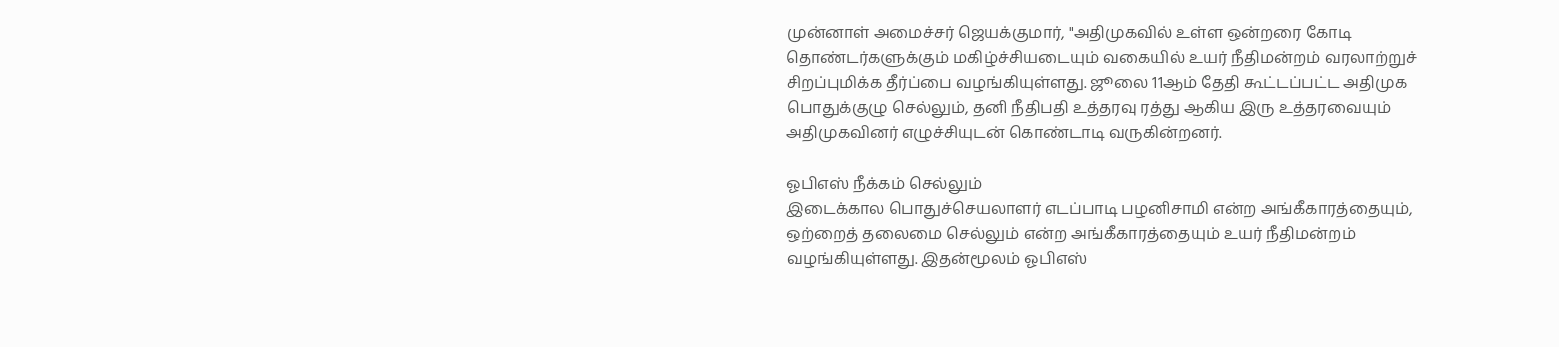முன்னாள் அமைச்சர் ஜெயக்குமார், "அதிமுகவில் உள்ள ஒன்றரை கோடி தொண்டர்களுக்கும் மகிழ்ச்சியடையும் வகையில் உயர் நீதிமன்றம் வரலாற்றுச் சிறப்புமிக்க தீர்ப்பை வழங்கியுள்ளது. ஜூலை 11ஆம் தேதி கூட்டப்பட்ட அதிமுக பொதுக்குழு செல்லும், தனி நீதிபதி உத்தரவு ரத்து ஆகிய இரு உத்தரவையும் அதிமுகவினர் எழுச்சியுடன் கொண்டாடி வருகின்றனர்.

ஓபிஎஸ் நீக்கம் செல்லும்
இடைக்கால பொதுச்செயலாளர் எடப்பாடி பழனிசாமி என்ற அங்கீகாரத்தையும், ஒற்றைத் தலைமை செல்லும் என்ற அங்கீகாரத்தையும் உயர் நீதிமன்றம் வழங்கியுள்ளது. இதன்மூலம் ஓபிஎஸ்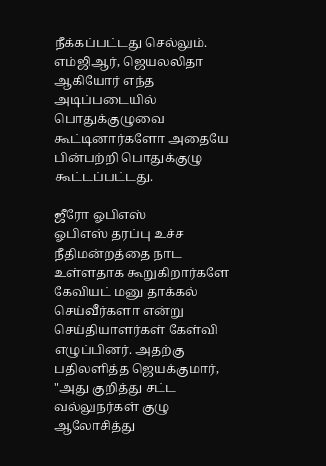நீக்கப்பட்டது செல்லும். எம்ஜிஆர், ஜெயலலிதா ஆகியோர் எந்த அடிப்படையில் பொதுக்குழுவை கூட்டினார்களோ அதையே பின்பற்றி பொதுக்குழு கூட்டப்பட்டது.

ஜீரோ ஓபிஎஸ்
ஓபிஎஸ் தரப்பு உச்ச நீதிமன்றத்தை நாட உள்ளதாக கூறுகிறார்களே கேவியட் மனு தாக்கல் செய்வீர்களா என்று செய்தியாளர்கள் கேள்வி எழுப்பினர். அதற்கு பதிலளித்த ஜெயக்குமார், "அது குறித்து சட்ட வல்லுநர்கள் குழு ஆலோசித்து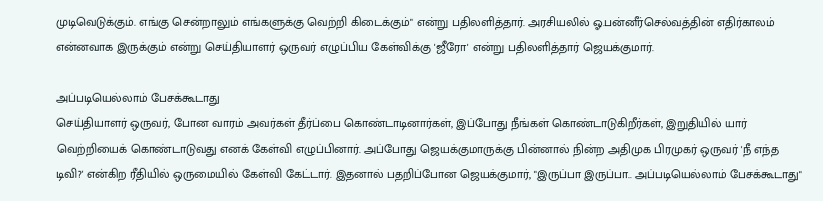முடிவெடுக்கும். எங்கு சென்றாலும் எங்களுக்கு வெற்றி கிடைக்கும்" என்று பதிலளித்தார். அரசியலில் ஓ.பன்னீர்செல்வத்தின் எதிர்காலம் என்னவாக இருக்கும் என்று செய்தியாளர் ஒருவர் எழுப்பிய கேள்விக்கு 'ஜீரோ' என்று பதிலளித்தார் ஜெயக்குமார்.

அப்படியெல்லாம் பேசக்கூடாது
செய்தியாளர் ஒருவர், போன வாரம் அவர்கள் தீர்ப்பை கொண்டாடினார்கள், இப்போது நீங்கள் கொண்டாடுகிறீர்கள், இறுதியில் யார் வெற்றியைக் கொண்டாடுவது எனக் கேள்வி எழுப்பினார். அப்போது ஜெயக்குமாருக்கு பின்னால் நின்ற அதிமுக பிரமுகர் ஒருவர் 'நீ எந்த டிவி?' என்கிற ரீதியில் ஒருமையில் கேள்வி கேட்டார். இதனால் பதறிப்போன ஜெயக்குமார், "இருப்பா இருப்பா.. அப்படியெல்லாம் பேசக்கூடாது"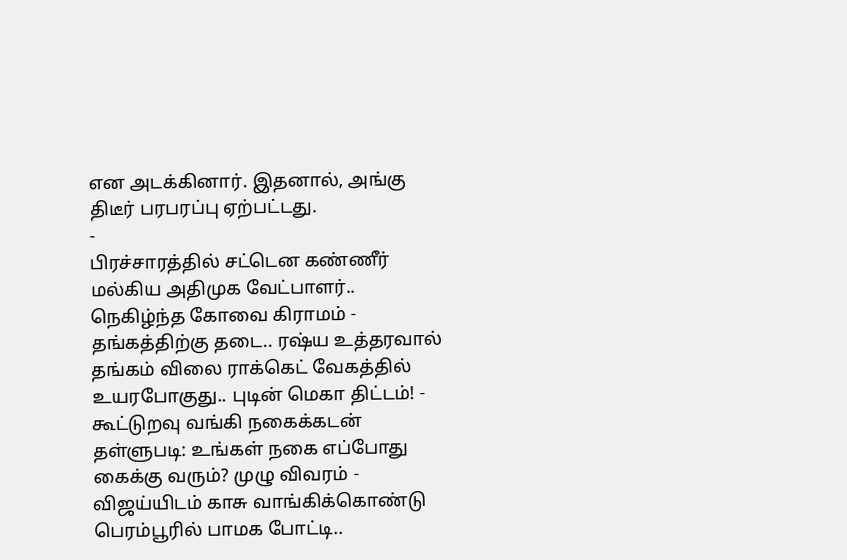என அடக்கினார். இதனால், அங்கு திடீர் பரபரப்பு ஏற்பட்டது.
-
பிரச்சாரத்தில் சட்டென கண்ணீர் மல்கிய அதிமுக வேட்பாளர்.. நெகிழ்ந்த கோவை கிராமம் -
தங்கத்திற்கு தடை.. ரஷ்ய உத்தரவால் தங்கம் விலை ராக்கெட் வேகத்தில் உயரபோகுது.. புடின் மெகா திட்டம்! -
கூட்டுறவு வங்கி நகைக்கடன் தள்ளுபடி: உங்கள் நகை எப்போது கைக்கு வரும்? முழு விவரம் -
விஜய்யிடம் காசு வாங்கிக்கொண்டு பெரம்பூரில் பாமக போட்டி..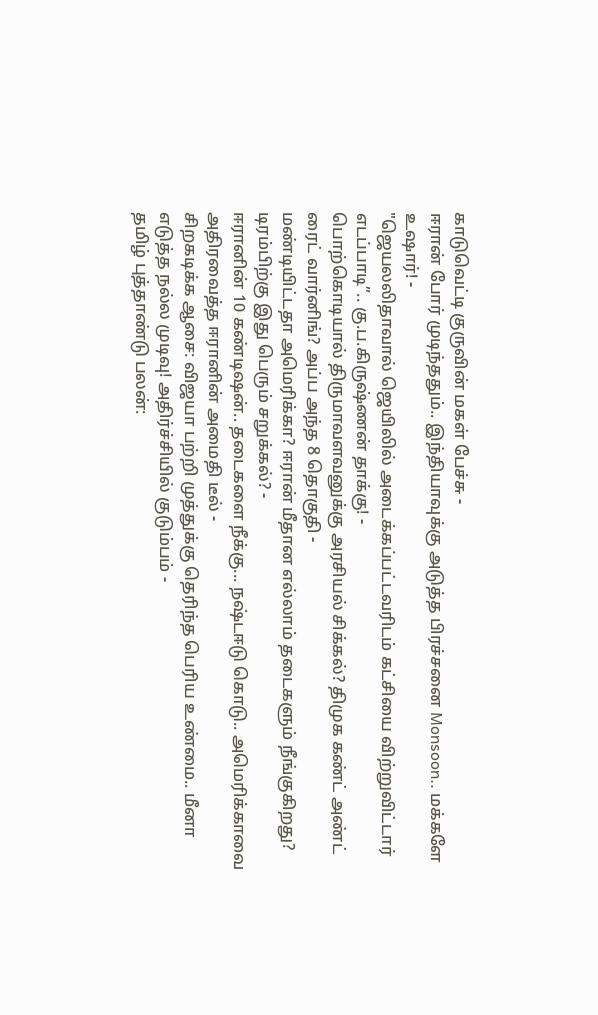காடுவெட்டி குருவின் மகள் பேச்சு -
ஈரான் போர் முடிந்ததும்.. இந்தியாவுக்கு அடுத்த பிரச்சனை Monsoon.. மக்களே உஷார்! -
"ஜெயலலிதாவால் ஜெயிலில் அடைக்கப்பட்டவரிடம் கட்சியை விற்றுவிட்டார் எடப்பாடி”.. கு.ப.கிருஷ்ணன் தாக்கு! -
பொற்கொடியால் திருமாவளவனுக்கு அரசியல் சிக்கல்? திமுக கண்ட் அண்ட் ரைட் வார்னிங்? அப்ப அந்த 8 தொகுதி -
மண்டியிட்டதா அமெரிக்கா? ஈரான் மீதான எல்லாம் தடைகளும் நீங்குகிறது? டிரம்பிற்கு இது பெரும் சறுக்கல்? -
ஈரானின் 10 கண்டிஷன்.. தடைகளை நீக்கு... நஷ்டஈடு கொடு.. அமெரிக்காவை அதிரவைத்த ஈரானின் அமைதி டீல் -
சிறகடிக்க ஆசை: விஜயா பற்றி முத்துக்கு தெரிந்த பெரிய உண்மை.. மீனா எடுத்த நல்ல முடிவு! அதிர்ச்சியில் குடும்பம் -
தமிழ் புத்தாண்டு பலன்: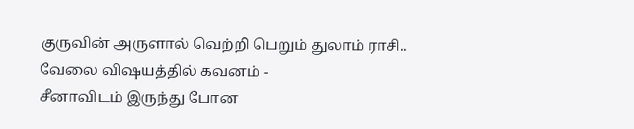குருவின் அருளால் வெற்றி பெறும் துலாம் ராசி.. வேலை விஷயத்தில் கவனம் -
சீனாவிடம் இருந்து போன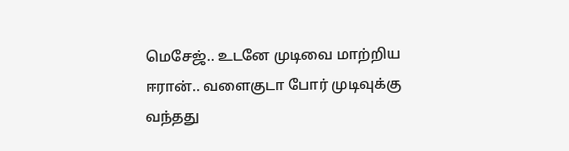மெசேஜ்.. உடனே முடிவை மாற்றிய ஈரான்.. வளைகுடா போர் முடிவுக்கு வந்தது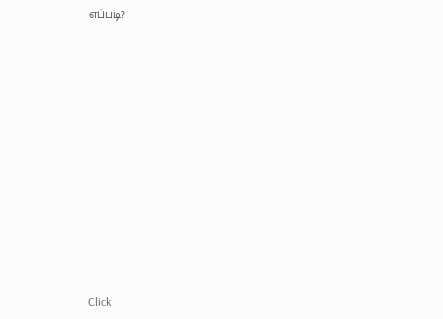எப்படி?












Click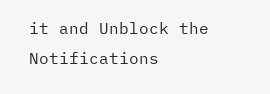it and Unblock the Notifications